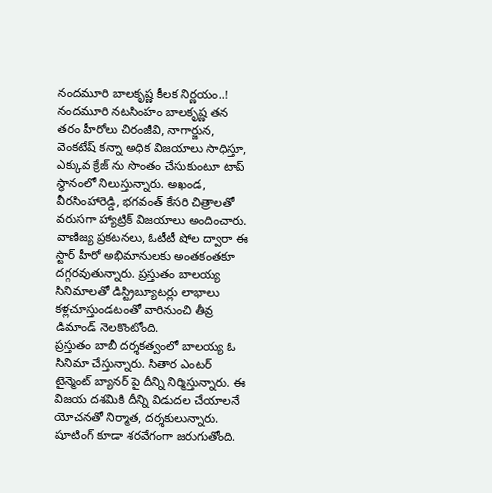నందమూరి బాలకృష్ణ కీలక నిర్ణయం..!
నందమూరి నటసింహం బాలకృష్ణ తన తరం హీరోలు చిరంజీవి, నాగార్జున, వెంకటేష్ కన్నా అధిక విజయాలు సాధిస్తూ, ఎక్కువ క్రేజ్ ను సొంతం చేసుకుంటూ టాప్ స్థానంలో నిలుస్తున్నారు. అఖండ, వీరసింహారెడ్డి, భగవంత్ కేసరి చిత్రాలతో వరుసగా హ్యాట్రిక్ విజయాలు అందించారు. వాణిజ్య ప్రకటనలు, ఓటీటీ షోల ద్వారా ఈ స్టార్ హీరో అభిమానులకు అంతకంతకూ దగ్గరవుతున్నారు. ప్రస్తుతం బాలయ్య సినిమాలతో డిస్ట్రిబ్యూటర్లు లాభాలు కళ్లచూస్తుండటంతో వారినుంచి తీవ్ర డిమాండ్ నెలకొంటోంది.
ప్రస్తుతం బాబీ దర్శకత్వంలో బాలయ్య ఓ సినిమా చేస్తున్నారు. సితార ఎంటర్ టైన్మెంట్ బ్యానర్ పై దీన్ని నిర్మిస్తున్నారు. ఈ విజయ దశమికి దీన్ని విడుదల చేయాలనే యోచనతో నిర్మాత, దర్శకులున్నారు. షూటింగ్ కూడా శరవేగంగా జరుగుతోంది.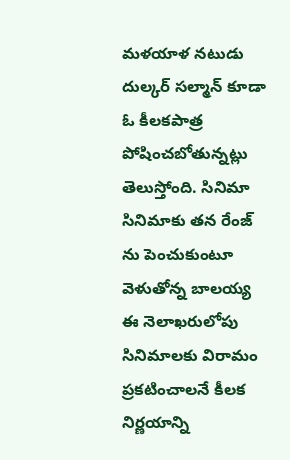మళయాళ నటుడు దుల్కర్ సల్మాన్ కూడా ఓ కీలకపాత్ర పోషించబోతున్నట్లు తెలుస్తోంది. సినిమా సినిమాకు తన రేంజ్ ను పెంచుకుంటూ వెళుతోన్న బాలయ్య ఈ నెలాఖరులోపు సినిమాలకు విరామం ప్రకటించాలనే కీలక నిర్ణయాన్ని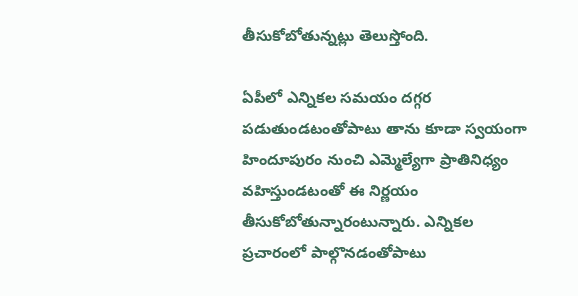తీసుకోబోతున్నట్లు తెలుస్తోంది.

ఏపీలో ఎన్నికల సమయం దగ్గర పడుతుండటంతోపాటు తాను కూడా స్వయంగా హిందూపురం నుంచి ఎమ్మెల్యేగా ప్రాతినిధ్యం వహిస్తుండటంతో ఈ నిర్ణయం తీసుకోబోతున్నారంటున్నారు. ఎన్నికల ప్రచారంలో పాల్గొనడంతోపాటు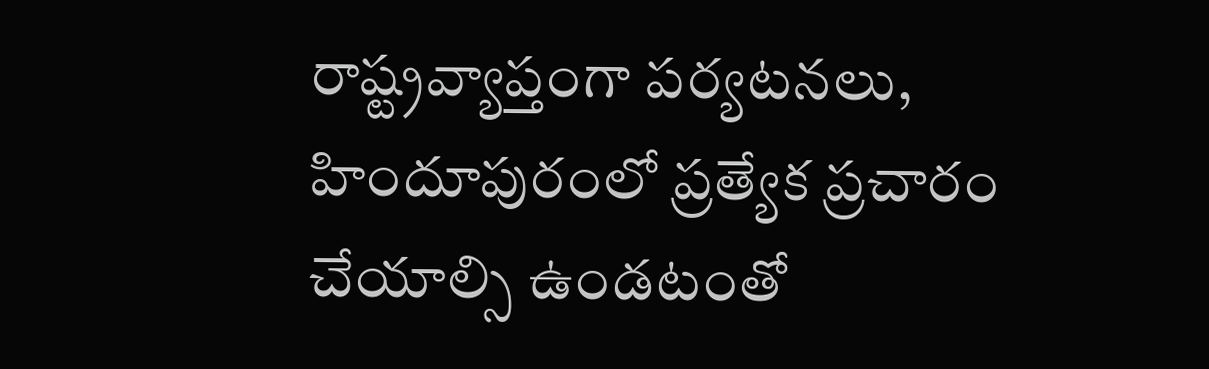రాష్ట్రవ్యాప్తంగా పర్యటనలు, హిందూపురంలో ప్రత్యేక ప్రచారం చేయాల్సి ఉండటంతో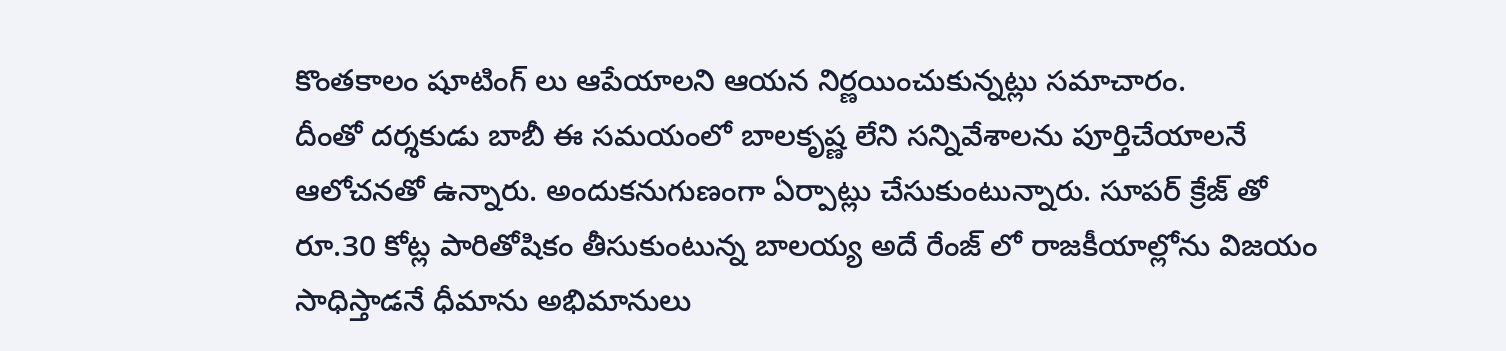కొంతకాలం షూటింగ్ లు ఆపేయాలని ఆయన నిర్ణయించుకున్నట్లు సమాచారం.
దీంతో దర్శకుడు బాబీ ఈ సమయంలో బాలకృష్ణ లేని సన్నివేశాలను పూర్తిచేయాలనే ఆలోచనతో ఉన్నారు. అందుకనుగుణంగా ఏర్పాట్లు చేసుకుంటున్నారు. సూపర్ క్రేజ్ తో రూ.30 కోట్ల పారితోషికం తీసుకుంటున్న బాలయ్య అదే రేంజ్ లో రాజకీయాల్లోను విజయం సాధిస్తాడనే ధీమాను అభిమానులు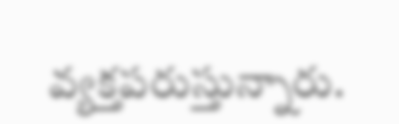వ్యక్తపరుస్తున్నారు.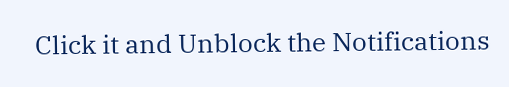Click it and Unblock the Notifications